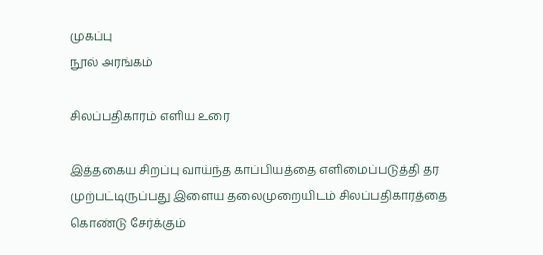முகப்பு
நூல் அரங்கம்

சிலப்பதிகாரம் எளிய உரை

இத்தகைய சிறப்பு வாய்ந்த காப்பியத்தை எளிமைப்படுத்தி தர முற்பட்டிருப்பது இளைய தலைமுறையிடம் சிலப்பதிகாரத்தை கொண்டு சேர்க்கும்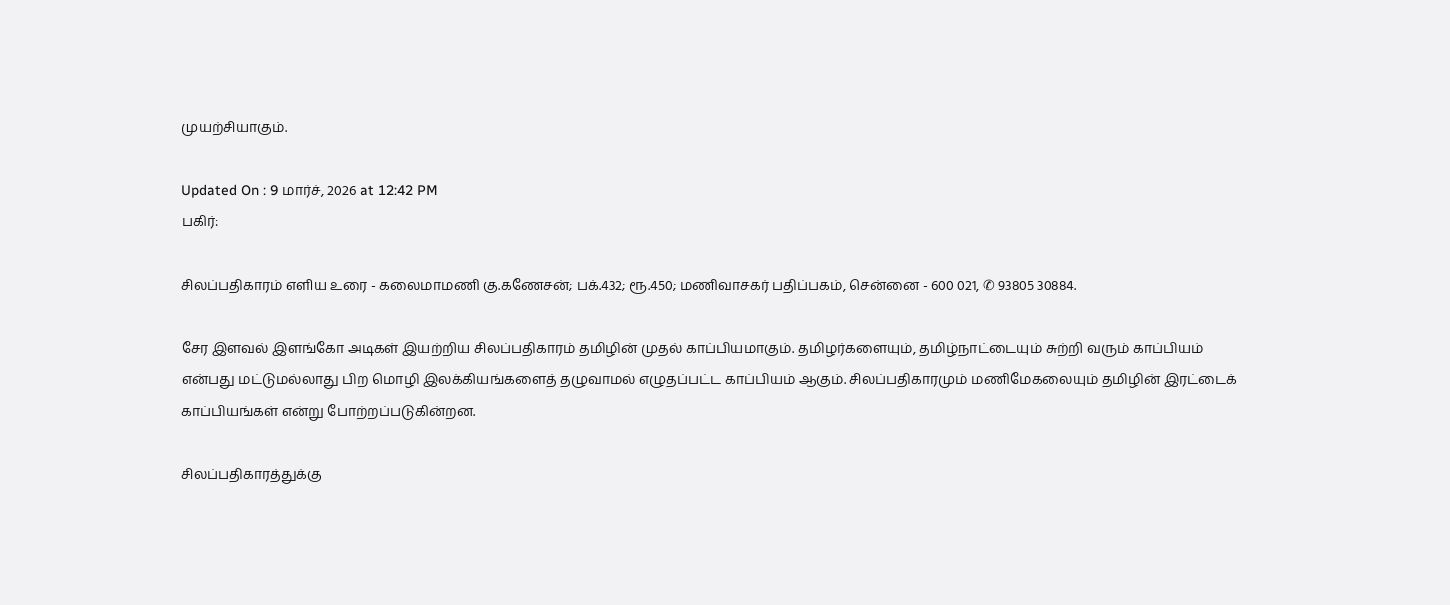முயற்சியாகும்.

Updated On : 9 மார்ச், 2026 at 12:42 PM
பகிர்:

சிலப்பதிகாரம் எளிய உரை - கலைமாமணி கு.கணேசன்; பக்.432; ரூ.450; மணிவாசகர் பதிப்பகம், சென்னை - 600 021, ✆ 93805 30884.

சேர இளவல் இளங்கோ அடிகள் இயற்றிய சிலப்பதிகாரம் தமிழின் முதல் காப்பியமாகும். தமிழர்களையும், தமிழ்நாட்டையும் சுற்றி வரும் காப்பியம் என்பது மட்டுமல்லாது பிற மொழி இலக்கியங்களைத் தழுவாமல் எழுதப்பட்ட காப்பியம் ஆகும். சிலப்பதிகாரமும் மணிமேகலையும் தமிழின் இரட்டைக் காப்பியங்கள் என்று போற்றப்படுகின்றன.

சிலப்பதிகாரத்துக்கு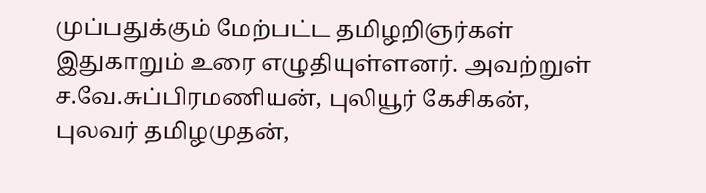முப்பதுக்கும் மேற்பட்ட தமிழறிஞர்கள் இதுகாறும் உரை எழுதியுள்ளனர். அவற்றுள் ச.வே.சுப்பிரமணியன், புலியூர் கேசிகன், புலவர் தமிழமுதன்,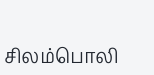சிலம்பொலி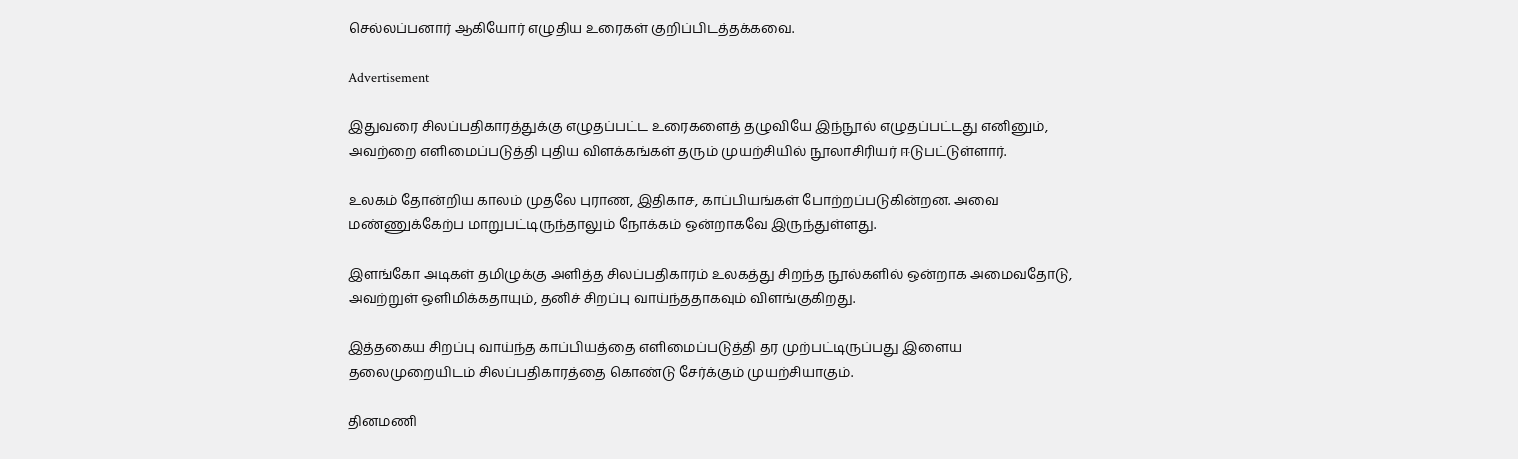செல்லப்பனார் ஆகியோர் எழுதிய உரைகள் குறிப்பிடத்தக்கவை.

Advertisement

இதுவரை சிலப்பதிகாரத்துக்கு எழுதப்பட்ட உரைகளைத் தழுவியே இந்நூல் எழுதப்பட்டது எனினும், அவற்றை எளிமைப்படுத்தி புதிய விளக்கங்கள் தரும் முயற்சியில் நூலாசிரியர் ஈடுபட்டுள்ளார்.

உலகம் தோன்றிய காலம் முதலே புராண, இதிகாச, காப்பியங்கள் போற்றப்படுகின்றன. அவை மண்ணுக்கேற்ப மாறுபட்டிருந்தாலும் நோக்கம் ஒன்றாகவே இருந்துள்ளது.

இளங்கோ அடிகள் தமிழுக்கு அளித்த சிலப்பதிகாரம் உலகத்து சிறந்த நூல்களில் ஒன்றாக அமைவதோடு, அவற்றுள் ஒளிமிக்கதாயும், தனிச் சிறப்பு வாய்ந்ததாகவும் விளங்குகிறது.

இத்தகைய சிறப்பு வாய்ந்த காப்பியத்தை எளிமைப்படுத்தி தர முற்பட்டிருப்பது இளைய தலைமுறையிடம் சிலப்பதிகாரத்தை கொண்டு சேர்க்கும் முயற்சியாகும்.

தினமணி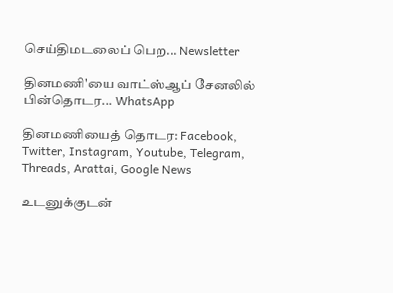செய்திமடலைப் பெற... Newsletter

தினமணி'யை வாட்ஸ்ஆப் சேனலில் பின்தொடர... WhatsApp

தினமணியைத் தொடர: Facebook, Twitter, Instagram, Youtube, Telegram, Threads, Arattai, Google News

உடனுக்குடன்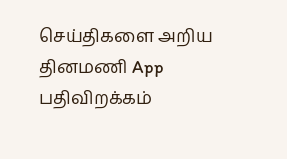செய்திகளை அறிய தினமணி App பதிவிறக்கம்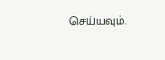செய்யவும்.